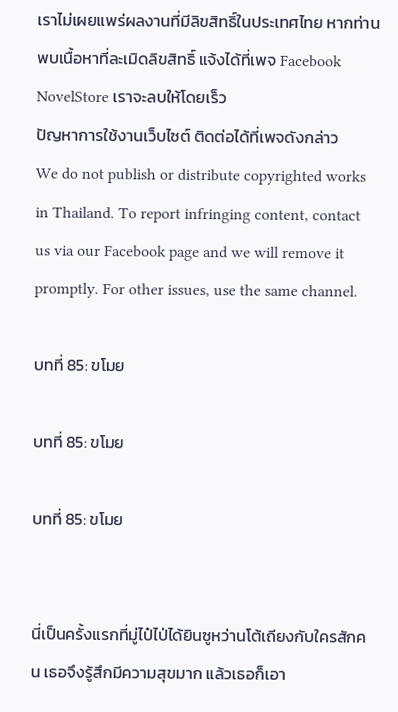เราไม่เผยแพร่ผลงานที่มีลิขสิทธิ์ในประเทศไทย หากท่านพบเนื้อหาที่ละเมิดลิขสิทธิ์ แจ้งได้ที่เพจ Facebook NovelStore เราจะลบให้โดยเร็ว
ปัญหาการใช้งานเว็บไซต์ ติดต่อได้ที่เพจดังกล่าว
We do not publish or distribute copyrighted works in Thailand. To report infringing content, contact us via our Facebook page and we will remove it promptly. For other issues, use the same channel.

บทที่ 85: ขโมย

บทที่ 85: ขโมย

บทที่ 85: ขโมย


นี่เป็นครั้งแรกที่มู่ไป๋ไป่ได้ยินซูหว่านโต้เถียงกับใครสักคน เธอจึงรู้สึกมีความสุขมาก แล้วเธอก็เอา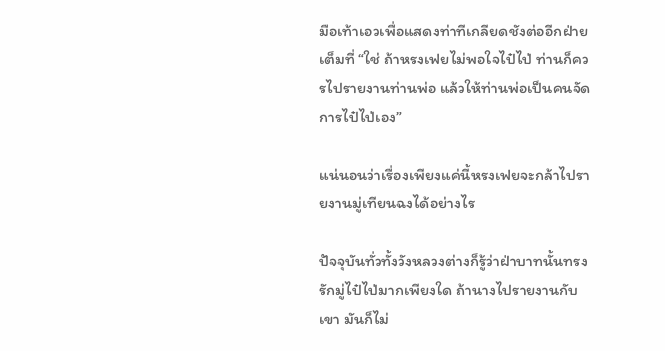มือเท้าเอวเพื่อแสดงท่าทีเกลียดชังต่ออีกฝ่ายเต็มที่ “ใช่ ถ้าหรงเฟยไม่พอใจไป๋ไป่ ท่านก็ควรไปรายงานท่านพ่อ แล้วให้ท่านพ่อเป็นคนจัดการไป๋ไป่เอง”

แน่นอนว่าเรื่องเพียงแค่นี้หรงเฟยจะกล้าไปรายงานมู่เทียนฉงได้อย่างไร

ปัจจุบันทั่วทั้งวังหลวงต่างก็รู้ว่าฝ่าบาทนั้นทรงรักมู่ไป๋ไป่มากเพียงใด ถ้านางไปรายงานกับเขา มันก็ไม่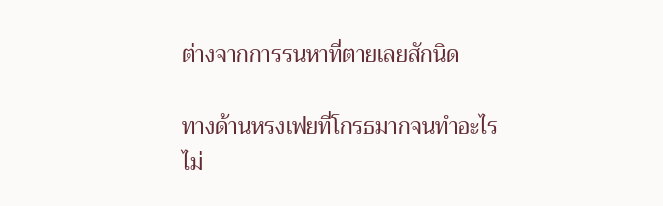ต่างจากการรนหาที่ตายเลยสักนิด

ทางด้านหรงเฟยที่โกรธมากจนทำอะไรไม่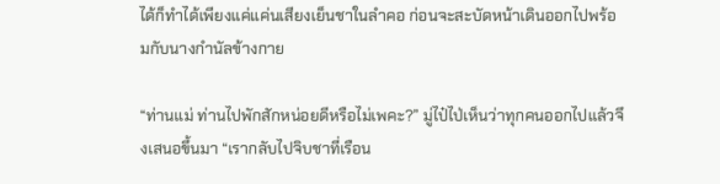ได้ก็ทำได้เพียงแค่แค่นเสียงเย็นชาในลำคอ ก่อนจะสะบัดหน้าเดินออกไปพร้อมกับนางกำนัลข้างกาย

“ท่านแม่ ท่านไปพักสักหน่อยดีหรือไม่เพคะ?” มู่ไป๋ไป่เห็นว่าทุกคนออกไปแล้วจึงเสนอขึ้นมา “เรากลับไปจิบชาที่เรือน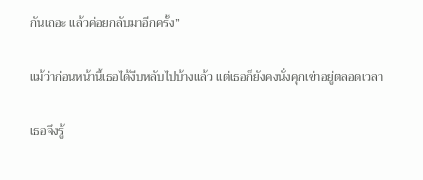กันเถอะ แล้วค่อยกลับมาอีกครั้ง”

แม้ว่าก่อนหน้านี้เธอได้งีบหลับไปบ้างแล้ว แต่เธอก็ยังคงนั่งคุกเข่าอยู่ตลอดเวลา

เธอจึงรู้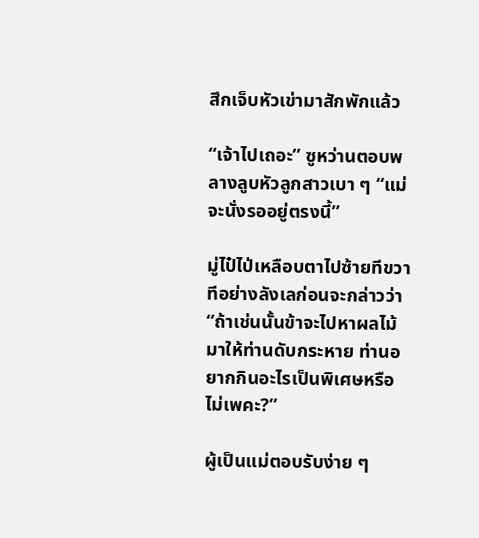สึกเจ็บหัวเข่ามาสักพักแล้ว

“เจ้าไปเถอะ” ซูหว่านตอบพลางลูบหัวลูกสาวเบา ๆ “แม่จะนั่งรออยู่ตรงนี้”

มู่ไป๋ไป่เหลือบตาไปซ้ายทีขวาทีอย่างลังเลก่อนจะกล่าวว่า “ถ้าเช่นนั้นข้าจะไปหาผลไม้มาให้ท่านดับกระหาย ท่านอยากกินอะไรเป็นพิเศษหรือไม่เพคะ?”

ผู้เป็นแม่ตอบรับง่าย ๆ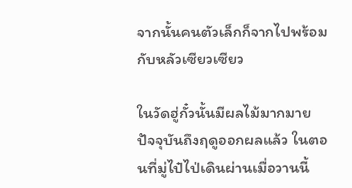จากนั้นคนตัวเล็กก็จากไปพร้อมกับหลัวเซียวเซียว

ในวัดฮู่กั๋วนั้นมีผลไม้มากมาย ปัจจุบันถึงฤดูออกผลแล้ว ในตอนที่มู่ไป๋ไป่เดินผ่านเมื่อวานนี้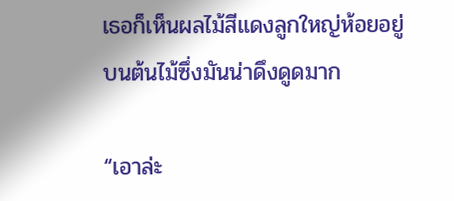เธอก็เห็นผลไม้สีแดงลูกใหญ่ห้อยอยู่บนต้นไม้ซึ่งมันน่าดึงดูดมาก

“เอาล่ะ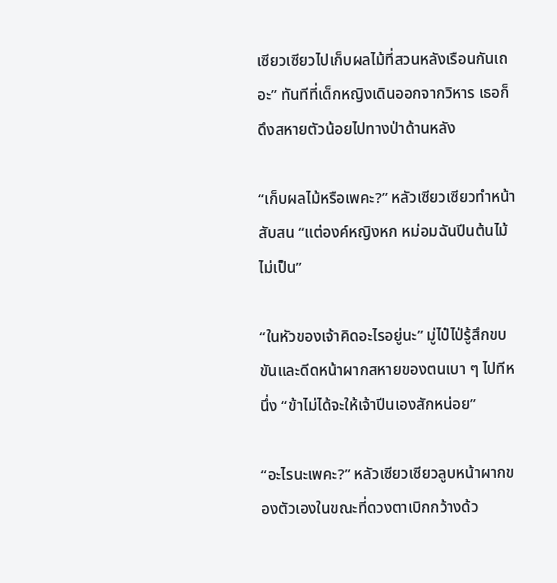เซียวเซียวไปเก็บผลไม้ที่สวนหลังเรือนกันเถอะ” ทันทีที่เด็กหญิงเดินออกจากวิหาร เธอก็ดึงสหายตัวน้อยไปทางป่าด้านหลัง

“เก็บผลไม้หรือเพคะ?” หลัวเซียวเซียวทำหน้าสับสน “แต่องค์หญิงหก หม่อมฉันปีนต้นไม้ไม่เป็น”

“ในหัวของเจ้าคิดอะไรอยู่นะ” มู่ไป๋ไป่รู้สึกขบขันและดีดหน้าผากสหายของตนเบา ๆ ไปทีหนึ่ง “ข้าไม่ได้จะให้เจ้าปีนเองสักหน่อย”

“อะไรนะเพคะ?” หลัวเซียวเซียวลูบหน้าผากของตัวเองในขณะที่ดวงตาเบิกกว้างด้ว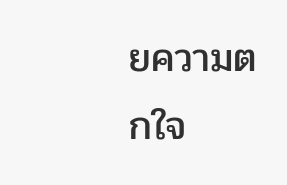ยความตกใจ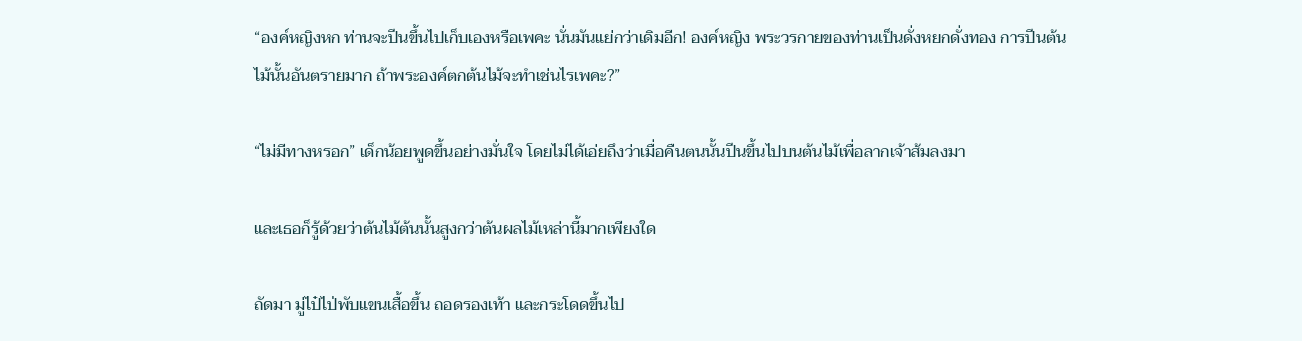“องค์หญิงหก ท่านจะปีนขึ้นไปเก็บเองหรือเพคะ นั่นมันแย่กว่าเดิมอีก! องค์หญิง พระวรกายของท่านเป็นดั่งหยกดั่งทอง การปีนต้นไม้นั้นอันตรายมาก ถ้าพระองค์ตกต้นไม้จะทำเช่นไรเพคะ?”

“ไม่มีทางหรอก” เด็กน้อยพูดขึ้นอย่างมั่นใจ โดยไม่ได้เอ่ยถึงว่าเมื่อคืนตนนั้นปีนขึ้นไปบนต้นไม้เพื่อลากเจ้าส้มลงมา

และเธอก็รู้ด้วยว่าต้นไม้ต้นนั้นสูงกว่าต้นผลไม้เหล่านี้มากเพียงใด

ถัดมา มู่ไป๋ไป่พับแขนเสื้อขึ้น ถอดรองเท้า และกระโดดขึ้นไป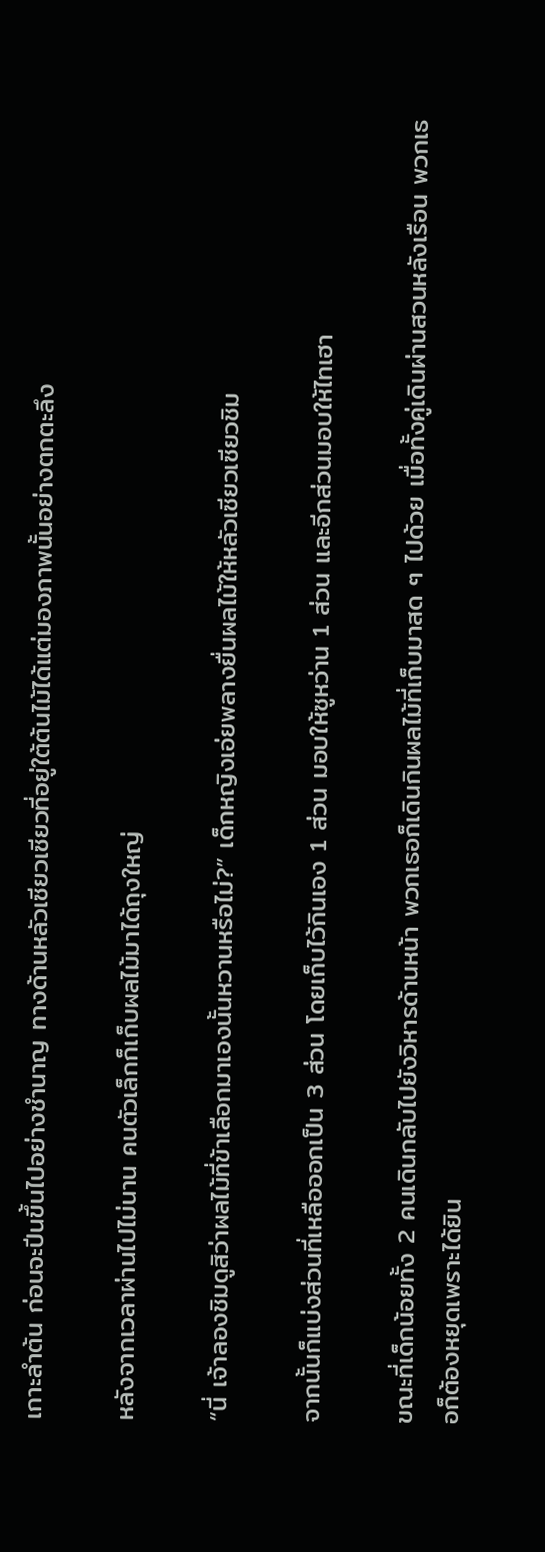เกาะลำต้น ก่อนจะปีนขึ้นไปอย่างชำนาญ ทางด้านหลัวเซียวเซียวที่อยู่ใต้ต้นไม้ได้แต่มองภาพนั้นอย่างตกตะลึง

หลังจากเวลาผ่านไปไม่นาน คนตัวเล็กก็เก็บผลไม้มาได้ถุงใหญ่

“นี่ เจ้าลองชิมดูสิว่าผลไม้ที่ข้าเลือกมาเองนั้นหวานหรือไม่?” เด็กหญิงเอ่ยพลางยื่นผลไม้ให้หลัวเซียวเซียวชิม

จากนั้นก็แบ่งส่วนที่เหลือออกเป็น 3 ส่วน โดยเก็บไว้กินเอง 1 ส่วน มอบให้ซูหว่าน 1 ส่วน และอีกส่วนมอบให้ไทเฮา

ขณะที่เด็กน้อยทั้ง 2 คนเดินกลับไปยังวิหารด้านหน้า พวกเธอก็เดินกินผลไม้ที่เก็บมาสด ๆ ไปด้วย เมื่อทั้งคู่เดินผ่านสวนหลังเรือน พวกเธอก็ต้องหยุดเพราะได้ยิน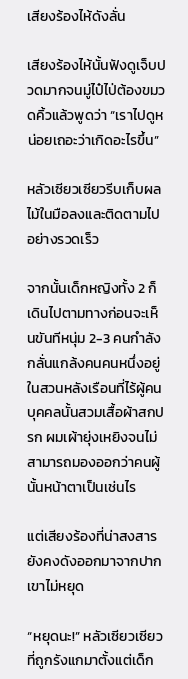เสียงร้องไห้ดังลั่น

เสียงร้องไห้นั้นฟังดูเจ็บปวดมากจนมู่ไป๋ไป่ต้องขมวดคิ้วแล้วพูดว่า “เราไปดูหน่อยเถอะว่าเกิดอะไรขึ้น”

หลัวเซียวเซียวรีบเก็บผลไม้ในมือลงและติดตามไปอย่างรวดเร็ว

จากนั้นเด็กหญิงทั้ง 2 ก็เดินไปตามทางก่อนจะเห็นขันทีหนุ่ม 2-3 คนกำลังกลั่นแกล้งคนคนหนึ่งอยู่ในสวนหลังเรือนที่ไร้ผู้คน บุคคลนั้นสวมเสื้อผ้าสกปรก ผมเผ้ายุ่งเหยิงจนไม่สามารถมองออกว่าคนผู้นั้นหน้าตาเป็นเช่นไร

แต่เสียงร้องที่น่าสงสารยังคงดังออกมาจากปากเขาไม่หยุด

“หยุดนะ!” หลัวเซียวเซียวที่ถูกรังแกมาตั้งแต่เด็ก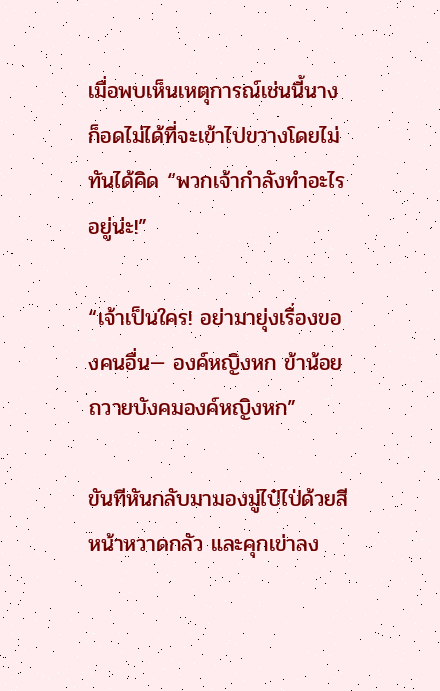เมื่อพบเห็นเหตุการณ์เช่นนี้นางก็อดไม่ได้ที่จะเข้าไปขวางโดยไม่ทันได้คิด “พวกเจ้ากำลังทำอะไรอยู่น่ะ!”

“เจ้าเป็นใคร! อย่ามายุ่งเรื่องของคนอื่น— องค์หญิงหก ข้าน้อยถวายบังคมองค์หญิงหก”

ขันทีหันกลับมามองมู่ไป๋ไป่ด้วยสีหน้าหวาดกลัว และคุกเข่าลง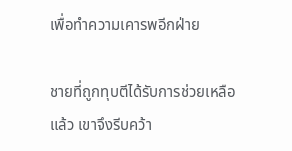เพื่อทำความเคารพอีกฝ่าย

ชายที่ถูกทุบตีได้รับการช่วยเหลือแล้ว เขาจึงรีบคว้า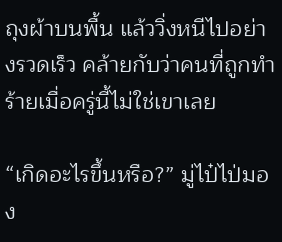ถุงผ้าบนพื้น แล้ววิ่งหนีไปอย่างรวดเร็ว คล้ายกับว่าคนที่ถูกทำร้ายเมื่อครู่นี้ไม่ใช่เขาเลย

“เกิดอะไรขึ้นหรือ?” มู่ไป๋ไป่มอง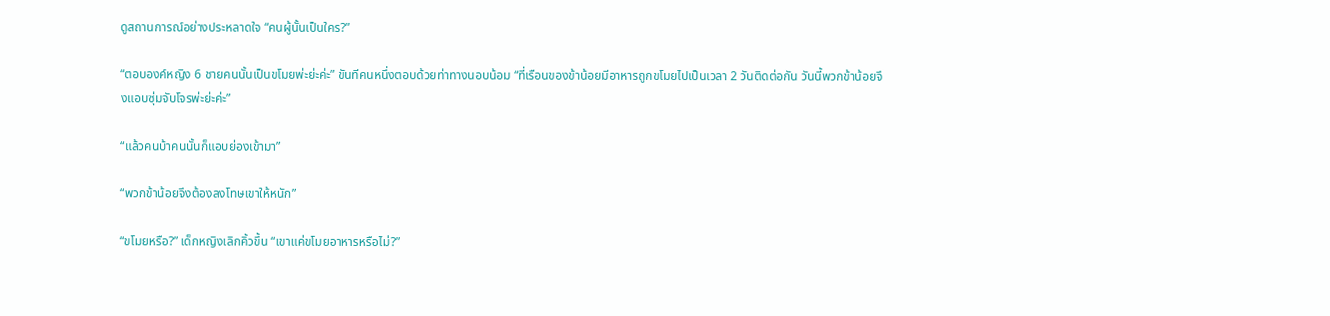ดูสถานการณ์อย่างประหลาดใจ “คนผู้นั้นเป็นใคร?”

“ตอบองค์หญิง 6 ชายคนนั้นเป็นขโมยพ่ะย่ะค่ะ” ขันทีคนหนึ่งตอบด้วยท่าทางนอบน้อม “ที่เรือนของข้าน้อยมีอาหารถูกขโมยไปเป็นเวลา 2 วันติดต่อกัน วันนี้พวกข้าน้อยจึงแอบซุ่มจับโจรพ่ะย่ะค่ะ”

“แล้วคนบ้าคนนั้นก็แอบย่องเข้ามา”

“พวกข้าน้อยจึงต้องลงโทษเขาให้หนัก”

“ขโมยหรือ?” เด็กหญิงเลิกคิ้วขึ้น “เขาแค่ขโมยอาหารหรือไม่?”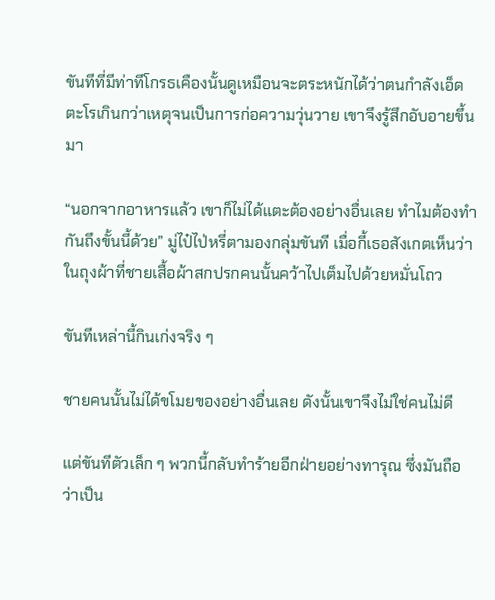ขันทีที่มีท่าทีโกรธเคืองนั้นดูเหมือนจะตระหนักได้ว่าตนกำลังเอ็ดตะโรเกินกว่าเหตุจนเป็นการก่อความวุ่นวาย เขาจึงรู้สึกอับอายขึ้นมา

“นอกจากอาหารแล้ว เขาก็ไม่ได้แตะต้องอย่างอื่นเลย ทำไมต้องทำกันถึงขั้นนี้ด้วย” มู่ไป๋ไป่หรี่ตามองกลุ่มขันที เมื่อกี้เธอสังเกตเห็นว่าในถุงผ้าที่ชายเสื้อผ้าสกปรกคนนั้นคว้าไปเต็มไปด้วยหมั่นโถว

ขันทีเหล่านี้กินเก่งจริง ๆ

ชายคนนั้นไม่ได้ขโมยของอย่างอื่นเลย ดังนั้นเขาจึงไม่ใช่คนไม่ดี

แต่ขันทีตัวเล็ก ๆ พวกนี้กลับทำร้ายอีกฝ่ายอย่างทารุณ ซึ่งมันถือว่าเป็น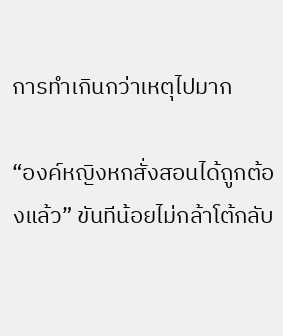การทำเกินกว่าเหตุไปมาก

“องค์หญิงหกสั่งสอนได้ถูกต้องแล้ว” ขันทีน้อยไม่กล้าโต้กลับ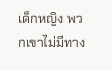เด็กหญิง พวกเขาไม่มีทาง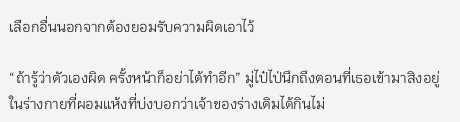เลือกอื่นนอกจากต้องยอมรับความผิดเอาไว้

“ถ้ารู้ว่าตัวเองผิด ครั้งหน้าก็อย่าได้ทำอีก” มู่ไป๋ไป่นึกถึงตอนที่เธอเข้ามาสิงอยู่ในร่างกายที่ผอมแห้งที่บ่งบอกว่าเจ้าของร่างเดิมได้กินไม่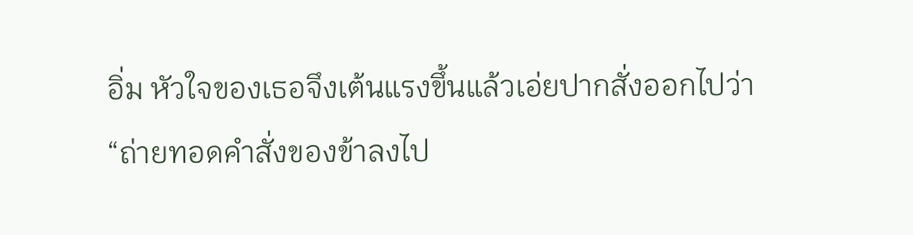อิ่ม หัวใจของเธอจึงเต้นแรงขึ้นแล้วเอ่ยปากสั่งออกไปว่า “ถ่ายทอดคำสั่งของข้าลงไป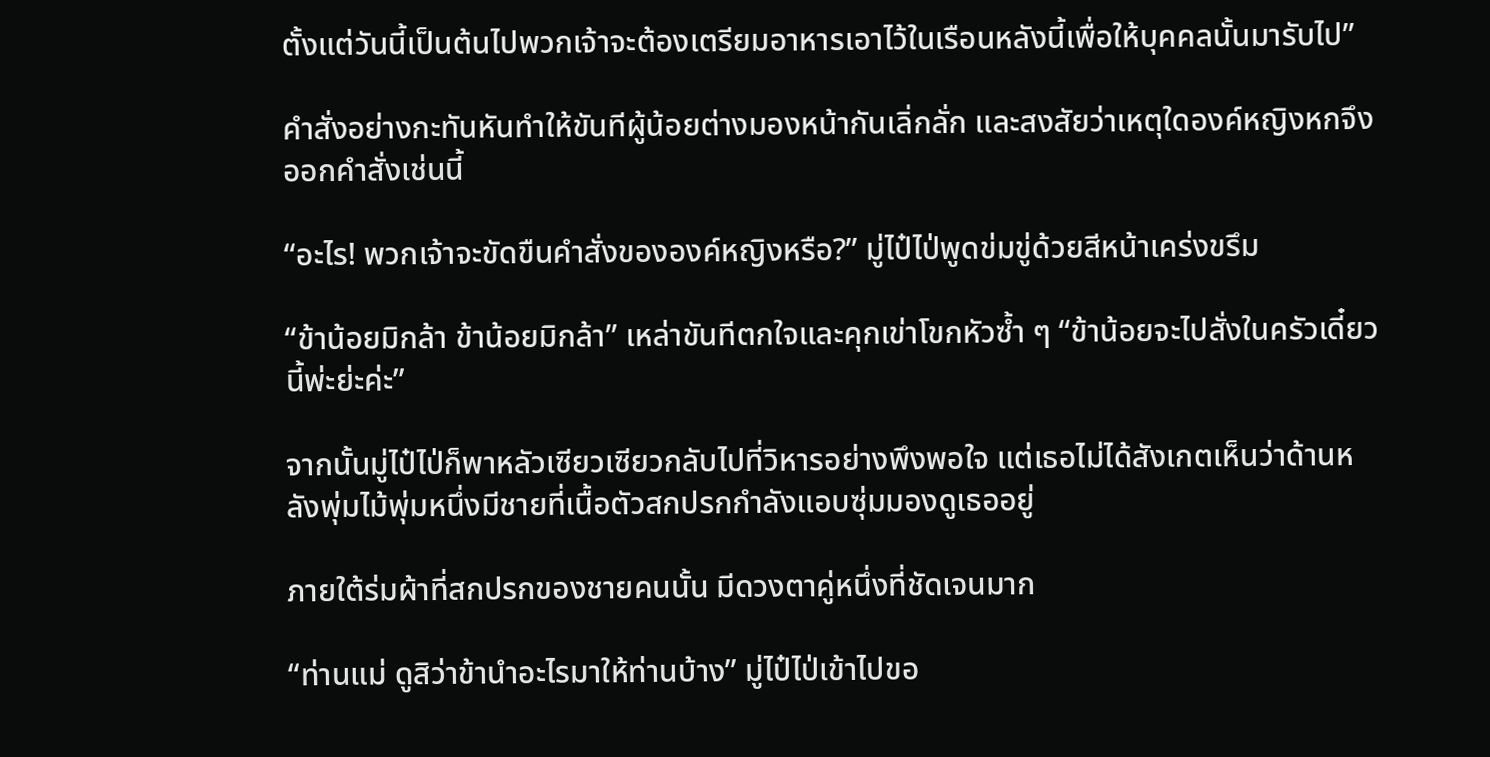ตั้งแต่วันนี้เป็นต้นไปพวกเจ้าจะต้องเตรียมอาหารเอาไว้ในเรือนหลังนี้เพื่อให้บุคคลนั้นมารับไป”

คำสั่งอย่างกะทันหันทำให้ขันทีผู้น้อยต่างมองหน้ากันเลิ่กลั่ก และสงสัยว่าเหตุใดองค์หญิงหกจึงออกคำสั่งเช่นนี้

“อะไร! พวกเจ้าจะขัดขืนคำสั่งขององค์หญิงหรือ?” มู่ไป๋ไป่พูดข่มขู่ด้วยสีหน้าเคร่งขรึม

“ข้าน้อยมิกล้า ข้าน้อยมิกล้า” เหล่าขันทีตกใจและคุกเข่าโขกหัวซ้ำ ๆ “ข้าน้อยจะไปสั่งในครัวเดี๋ยวนี้พ่ะย่ะค่ะ”

จากนั้นมู่ไป๋ไป่ก็พาหลัวเซียวเซียวกลับไปที่วิหารอย่างพึงพอใจ แต่เธอไม่ได้สังเกตเห็นว่าด้านหลังพุ่มไม้พุ่มหนึ่งมีชายที่เนื้อตัวสกปรกกำลังแอบซุ่มมองดูเธออยู่

ภายใต้ร่มผ้าที่สกปรกของชายคนนั้น มีดวงตาคู่หนึ่งที่ชัดเจนมาก

“ท่านแม่ ดูสิว่าข้านำอะไรมาให้ท่านบ้าง” มู่ไป๋ไป่เข้าไปขอ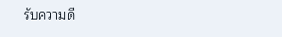รับความดี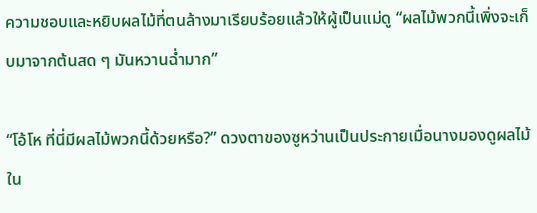ความชอบและหยิบผลไม้ที่ตนล้างมาเรียบร้อยแล้วให้ผู้เป็นแม่ดู “ผลไม้พวกนี้เพิ่งจะเก็บมาจากต้นสด ๆ มันหวานฉ่ำมาก”

“โอ้โห ที่นี่มีผลไม้พวกนี้ด้วยหรือ?” ดวงตาของซูหว่านเป็นประกายเมื่อนางมองดูผลไม้ใน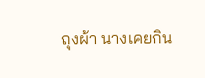ถุงผ้า นางเคยกิน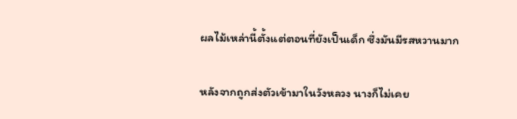ผลไม้เหล่านี้ตั้งแต่ตอนที่ยังเป็นเด็ก ซึ่งมันมีรสหวานมาก

หลังจากถูกส่งตัวเข้ามาในวังหลวง นางก็ไม่เคย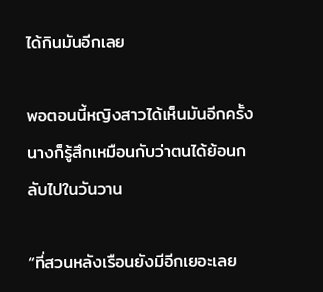ได้กินมันอีกเลย

พอตอนนี้หญิงสาวได้เห็นมันอีกครั้ง นางก็รู้สึกเหมือนกับว่าตนได้ย้อนกลับไปในวันวาน

“ที่สวนหลังเรือนยังมีอีกเยอะเลย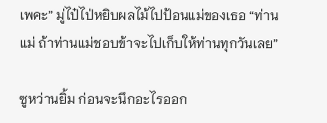เพคะ” มู่ไป๋ไป่หยิบผลไม้ไปป้อนแม่ของเธอ “ท่านแม่ ถ้าท่านแม่ชอบข้าจะไปเก็บให้ท่านทุกวันเลย”

ซูหว่านยิ้ม ก่อนจะนึกอะไรออก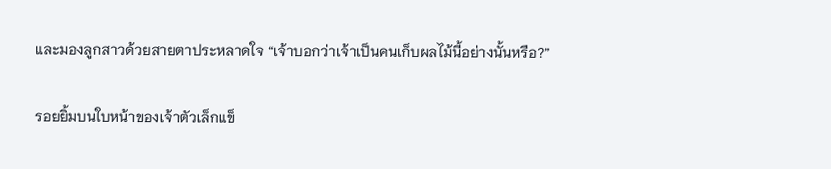และมองลูกสาวด้วยสายตาประหลาดใจ “เจ้าบอกว่าเจ้าเป็นคนเก็บผลไม้นี้อย่างนั้นหรือ?”

รอยยิ้มบนใบหน้าของเจ้าตัวเล็กแข็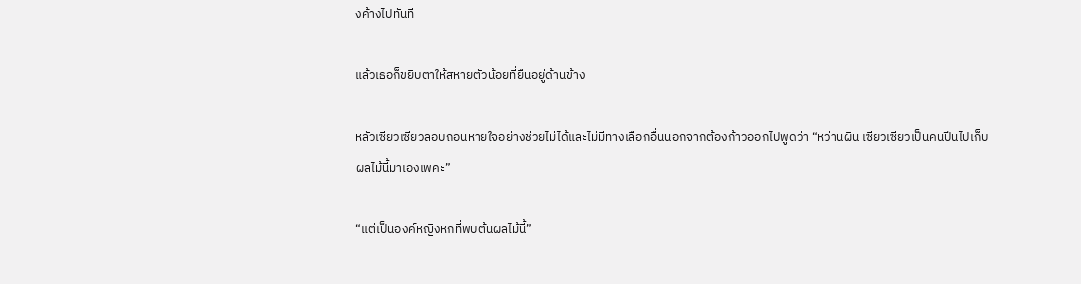งค้างไปทันที

แล้วเธอก็ขยิบตาให้สหายตัวน้อยที่ยืนอยู่ด้านข้าง

หลัวเซียวเซียวลอบถอนหายใจอย่างช่วยไม่ได้และไม่มีทางเลือกอื่นนอกจากต้องก้าวออกไปพูดว่า “หว่านผิน เซียวเซียวเป็นคนปีนไปเก็บผลไม้นี้มาเองเพคะ”

“แต่เป็นองค์หญิงหกที่พบต้นผลไม้นี้”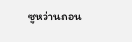ซูหว่านถอน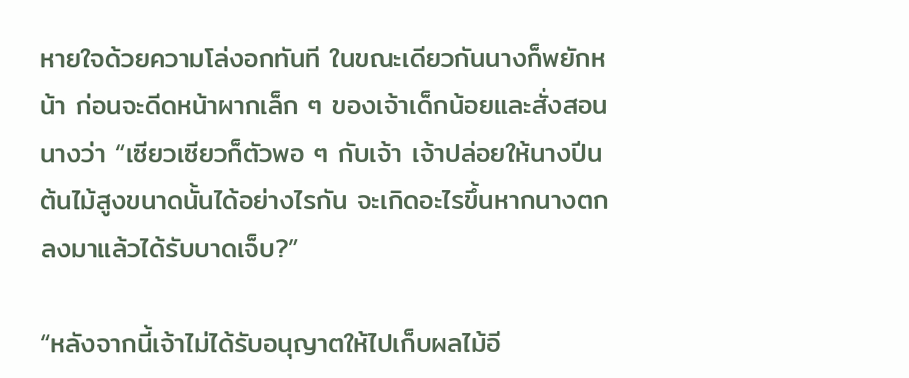หายใจด้วยความโล่งอกทันที ในขณะเดียวกันนางก็พยักหน้า ก่อนจะดีดหน้าผากเล็ก ๆ ของเจ้าเด็กน้อยและสั่งสอนนางว่า “เซียวเซียวก็ตัวพอ ๆ กับเจ้า เจ้าปล่อยให้นางปีนต้นไม้สูงขนาดนั้นได้อย่างไรกัน จะเกิดอะไรขึ้นหากนางตกลงมาแล้วได้รับบาดเจ็บ?”

“หลังจากนี้เจ้าไม่ได้รับอนุญาตให้ไปเก็บผลไม้อี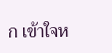ก เข้าใจห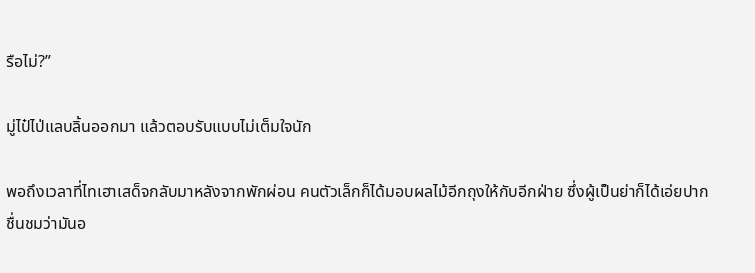รือไม่?”

มู่ไป๋ไป่แลบลิ้นออกมา แล้วตอบรับแบบไม่เต็มใจนัก

พอถึงเวลาที่ไทเฮาเสด็จกลับมาหลังจากพักผ่อน คนตัวเล็กก็ได้มอบผลไม้อีกถุงให้กับอีกฝ่าย ซึ่งผู้เป็นย่าก็ได้เอ่ยปากชื่นชมว่ามันอ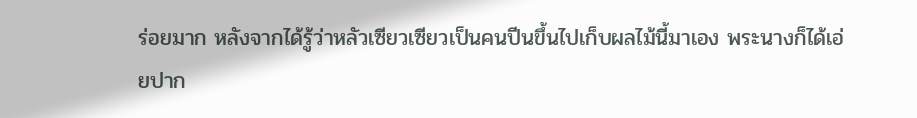ร่อยมาก หลังจากได้รู้ว่าหลัวเซียวเซียวเป็นคนปีนขึ้นไปเก็บผลไม้นี้มาเอง พระนางก็ได้เอ่ยปาก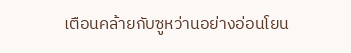เตือนคล้ายกับซูหว่านอย่างอ่อนโยน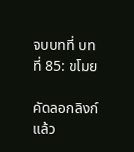จบบทที่ บทที่ 85: ขโมย

คัดลอกลิงก์แล้ว